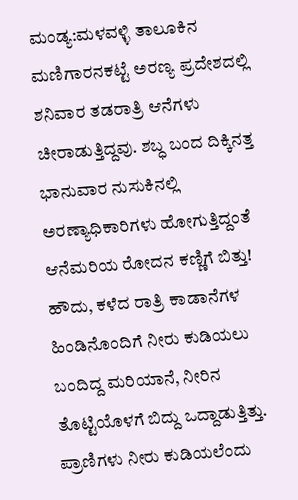ಮಂಡ್ಯ:ಮಳವಳ್ಳಿ ತಾಲೂಕಿನ ಮಣಿಗಾರನಕಟ್ಟೆ ಅರಣ್ಯ ಪ್ರದೇಶದಲ್ಲಿ ಶನಿವಾರ ತಡರಾತ್ರಿ ಆನೆಗಳು ಚೀರಾಡುತ್ತಿದ್ದವು. ಶಬ್ಧ ಬಂದ ದಿಕ್ಕಿನತ್ತ ಭಾನುವಾರ ನುಸುಕಿನಲ್ಲಿ ಅರಣ್ಯಾಧಿಕಾರಿಗಳು ಹೋಗುತ್ತಿದ್ದಂತೆ ಆನೆಮರಿಯ ರೋದನ ಕಣ್ಣಿಗೆ ಬಿತ್ತು!
ಹೌದು, ಕಳೆದ ರಾತ್ರಿ ಕಾಡಾನೆಗಳ ಹಿಂಡಿನೊಂದಿಗೆ ನೀರು ಕುಡಿಯಲು ಬಂದಿದ್ದ ಮರಿಯಾನೆ, ನೀರಿನ ತೊಟ್ಟಿಯೊಳಗೆ ಬಿದ್ದು ಒದ್ದಾಡುತ್ತಿತ್ತು. ಪ್ರಾಣಿಗಳು ನೀರು ಕುಡಿಯಲೆಂದು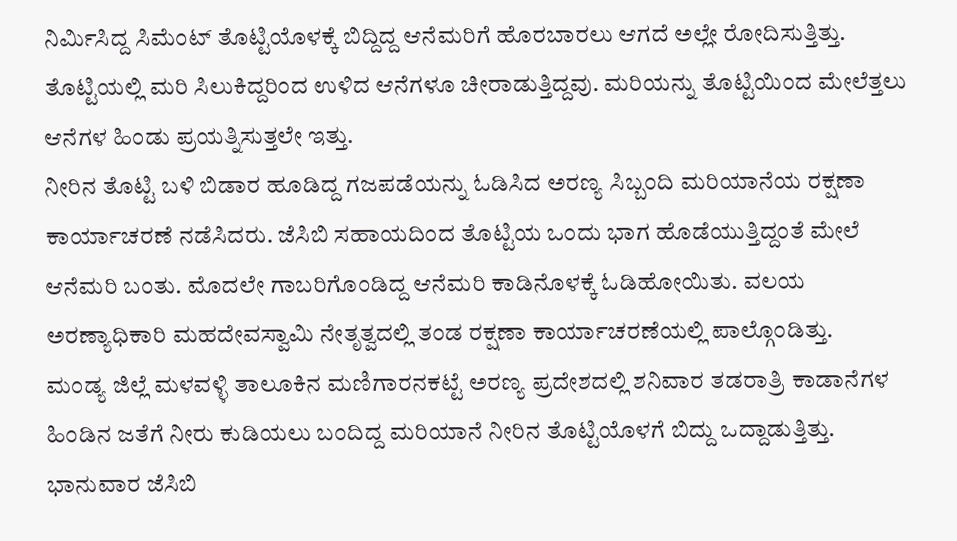ನಿರ್ಮಿಸಿದ್ದ ಸಿಮೆಂಟ್ ತೊಟ್ಟಿಯೊಳಕ್ಕೆ ಬಿದ್ದಿದ್ದ ಆನೆಮರಿಗೆ ಹೊರಬಾರಲು ಆಗದೆ ಅಲ್ಲೇ ರೋದಿಸುತ್ತಿತ್ತು. ತೊಟ್ಟಿಯಲ್ಲಿ ಮರಿ ಸಿಲುಕಿದ್ದರಿಂದ ಉಳಿದ ಆನೆಗಳೂ ಚೀರಾಡುತ್ತಿದ್ದವು. ಮರಿಯನ್ನು ತೊಟ್ಟಿಯಿಂದ ಮೇಲೆತ್ತಲು ಆನೆಗಳ ಹಿಂಡು ಪ್ರಯತ್ನಿಸುತ್ತಲೇ ಇತ್ತು.
ನೀರಿನ ತೊಟ್ಟಿ ಬಳಿ ಬಿಡಾರ ಹೂಡಿದ್ದ ಗಜಪಡೆಯನ್ನು ಓಡಿಸಿದ ಅರಣ್ಯ ಸಿಬ್ಬಂದಿ ಮರಿಯಾನೆಯ ರಕ್ಷಣಾ ಕಾರ್ಯಾಚರಣೆ ನಡೆಸಿದರು. ಜೆಸಿಬಿ ಸಹಾಯದಿಂದ ತೊಟ್ಟಿಯ ಒಂದು ಭಾಗ ಹೊಡೆಯುತ್ತಿದ್ದಂತೆ ಮೇಲೆ ಆನೆಮರಿ ಬಂತು. ಮೊದಲೇ ಗಾಬರಿಗೊಂಡಿದ್ದ ಆನೆಮರಿ ಕಾಡಿನೊಳಕ್ಕೆ ಓಡಿಹೋಯಿತು. ವಲಯ ಅರಣ್ಯಾಧಿಕಾರಿ ಮಹದೇವಸ್ವಾಮಿ ನೇತೃತ್ವದಲ್ಲಿ ತಂಡ ರಕ್ಷಣಾ ಕಾರ್ಯಾಚರಣೆಯಲ್ಲಿ ಪಾಲ್ಗೊಂಡಿತ್ತು.
ಮಂಡ್ಯ ಜಿಲ್ಲೆ ಮಳವಳ್ಳಿ ತಾಲೂಕಿನ ಮಣಿಗಾರನಕಟ್ಟೆ ಅರಣ್ಯ ಪ್ರದೇಶದಲ್ಲಿ ಶನಿವಾರ ತಡರಾತ್ರಿ ಕಾಡಾನೆಗಳ ಹಿಂಡಿನ ಜತೆಗೆ ನೀರು ಕುಡಿಯಲು ಬಂದಿದ್ದ ಮರಿಯಾನೆ ನೀರಿನ ತೊಟ್ಟಿಯೊಳಗೆ ಬಿದ್ದು ಒದ್ದಾಡುತ್ತಿತ್ತು. ಭಾನುವಾರ ಜೆಸಿಬಿ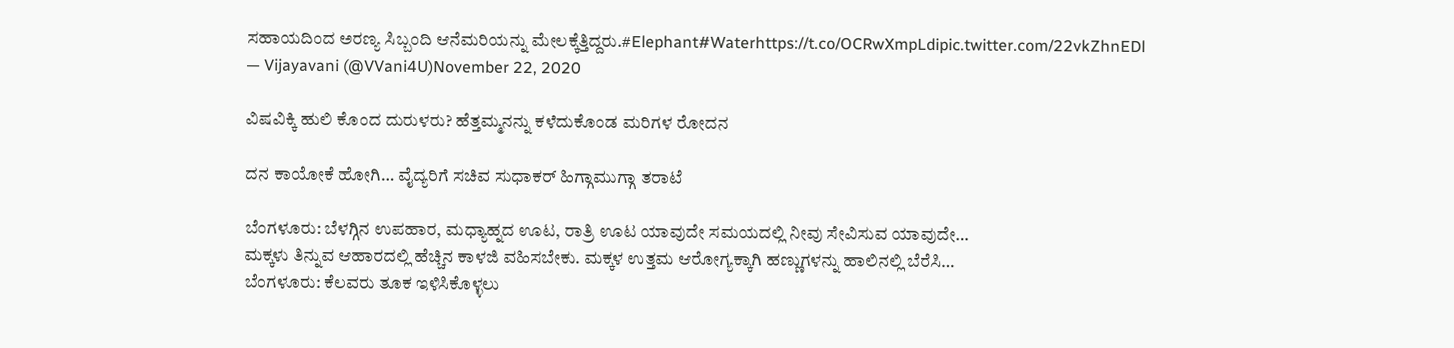ಸಹಾಯದಿಂದ ಅರಣ್ಯ ಸಿಬ್ಬಂದಿ ಆನೆಮರಿಯನ್ನು ಮೇಲಕ್ಕೆತ್ತಿದ್ದರು.#Elephant#Waterhttps://t.co/OCRwXmpLdipic.twitter.com/22vkZhnEDl
— Vijayavani (@VVani4U)November 22, 2020

ವಿಷವಿಕ್ಕಿ ಹುಲಿ ಕೊಂದ ದುರುಳರು? ಹೆತ್ತಮ್ಮನನ್ನು ಕಳೆದುಕೊಂಡ ಮರಿಗಳ ರೋದನ

ದನ ಕಾಯೋಕೆ ಹೋಗಿ… ವೈದ್ಯರಿಗೆ ಸಚಿವ ಸುಧಾಕರ್ ಹಿಗ್ಗಾಮುಗ್ಗಾ ತರಾಟೆ

ಬೆಂಗಳೂರು: ಬೆಳಗ್ಗಿನ ಉಪಹಾರ, ಮಧ್ಯಾಹ್ನದ ಊಟ, ರಾತ್ರಿ ಊಟ ಯಾವುದೇ ಸಮಯದಲ್ಲಿ ನೀವು ಸೇವಿಸುವ ಯಾವುದೇ…
ಮಕ್ಕಳು ತಿನ್ನುವ ಆಹಾರದಲ್ಲಿ ಹೆಚ್ಚಿನ ಕಾಳಜಿ ವಹಿಸಬೇಕು. ಮಕ್ಕಳ ಉತ್ತಮ ಆರೋಗ್ಯಕ್ಕಾಗಿ ಹಣ್ಣುಗಳನ್ನು ಹಾಲಿನಲ್ಲಿ ಬೆರೆಸಿ…
ಬೆಂಗಳೂರು: ಕೆಲವರು ತೂಕ ಇಳಿಸಿಕೊಳ್ಳಲು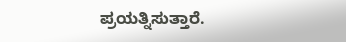ಪ್ರಯತ್ನಿಸುತ್ತಾರೆ.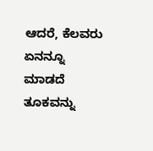ಆದರೆ, ಕೆಲವರು ಏನನ್ನೂ ಮಾಡದೆ ತೂಕವನ್ನು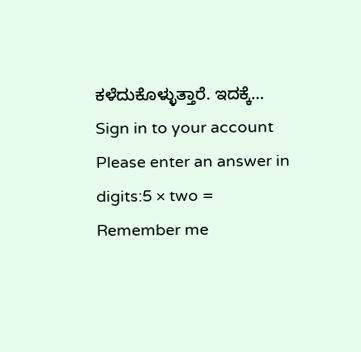ಕಳೆದುಕೊಳ್ಳುತ್ತಾರೆ. ಇದಕ್ಕೆ…
Sign in to your account
Please enter an answer in digits:5 × two =
Remember me